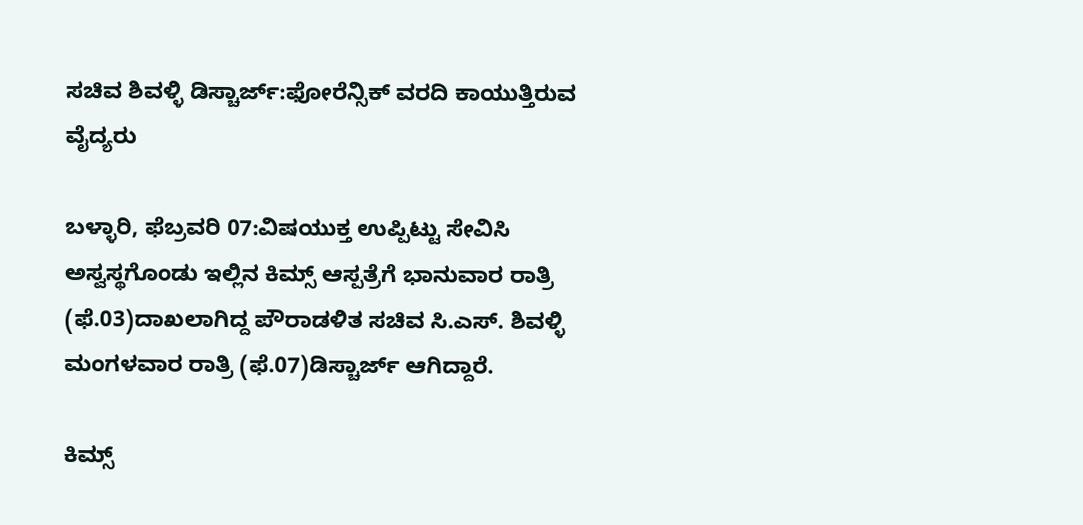ಸಚಿವ ಶಿವಳ್ಳಿ ಡಿಸ್ಚಾರ್ಜ್:ಫೋರೆನ್ಸಿಕ್ ವರದಿ ಕಾಯುತ್ತಿರುವ ವೈದ್ಯರು

ಬಳ್ಳಾರಿ, ಫೆಬ್ರವರಿ 07:ವಿಷಯುಕ್ತ ಉಪ್ಪಿಟ್ಟು ಸೇವಿಸಿ ಅಸ್ವಸ್ಥಗೊಂಡು ಇಲ್ಲಿನ ಕಿಮ್ಸ್ ಆಸ್ಪತ್ರೆಗೆ ಭಾನುವಾರ ರಾತ್ರಿ (ಫೆ.03)ದಾಖಲಾಗಿದ್ದ ಪೌರಾಡಳಿತ ಸಚಿವ ಸಿ.ಎಸ್. ಶಿವಳ್ಳಿ ಮಂಗಳವಾರ ರಾತ್ರಿ (ಫೆ.07)ಡಿಸ್ಚಾರ್ಜ್ ಆಗಿದ್ದಾರೆ.

ಕಿಮ್ಸ್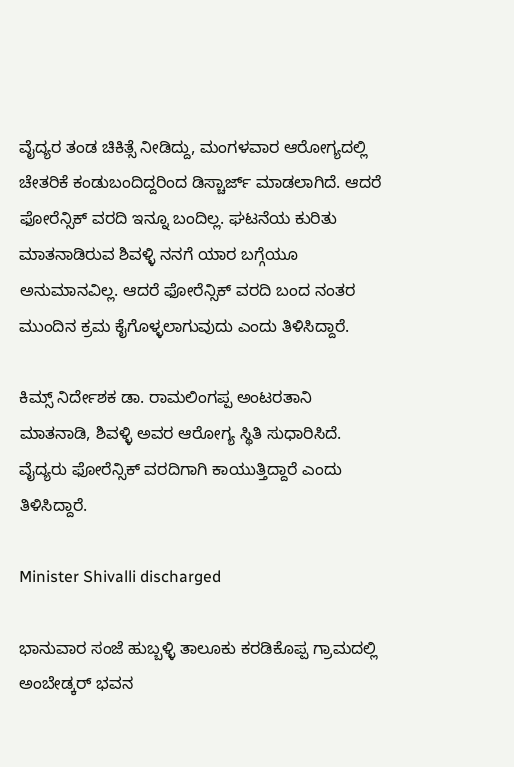ವೈದ್ಯರ ತಂಡ ಚಿಕಿತ್ಸೆ ನೀಡಿದ್ದು, ಮಂಗಳವಾರ ಆರೋಗ್ಯದಲ್ಲಿ ಚೇತರಿಕೆ ಕಂಡುಬಂದಿದ್ದರಿಂದ ಡಿಸ್ಚಾರ್ಜ್ ಮಾಡಲಾಗಿದೆ. ಆದರೆ ಫೋರೆನ್ಸಿಕ್ ವರದಿ ಇನ್ನೂ ಬಂದಿಲ್ಲ. ಘಟನೆಯ ಕುರಿತು ಮಾತನಾಡಿರುವ ಶಿವಳ್ಳಿ ನನಗೆ ಯಾರ ಬಗ್ಗೆಯೂ ಅನುಮಾನವಿಲ್ಲ. ಆದರೆ ಫೋರೆನ್ಸಿಕ್ ವರದಿ ಬಂದ ನಂತರ ಮುಂದಿನ ಕ್ರಮ ಕೈಗೊಳ್ಳಲಾಗುವುದು ಎಂದು ತಿಳಿಸಿದ್ದಾರೆ.

ಕಿಮ್ಸ್ ನಿರ್ದೇಶಕ ಡಾ. ರಾಮಲಿಂಗಪ್ಪ ಅಂಟರತಾನಿ ಮಾತನಾಡಿ, ಶಿವಳ್ಳಿ ಅವರ ಆರೋಗ್ಯ ಸ್ಥಿತಿ ಸುಧಾರಿಸಿದೆ. ವೈದ್ಯರು ಫೋರೆನ್ಸಿಕ್ ವರದಿಗಾಗಿ ಕಾಯುತ್ತಿದ್ದಾರೆ ಎಂದು ತಿಳಿಸಿದ್ದಾರೆ.

Minister Shivalli discharged

ಭಾನುವಾರ ಸಂಜೆ ಹುಬ್ಬಳ್ಳಿ ತಾಲೂಕು ಕರಡಿಕೊಪ್ಪ ಗ್ರಾಮದಲ್ಲಿ ಅಂಬೇಡ್ಕರ್‌ ಭವನ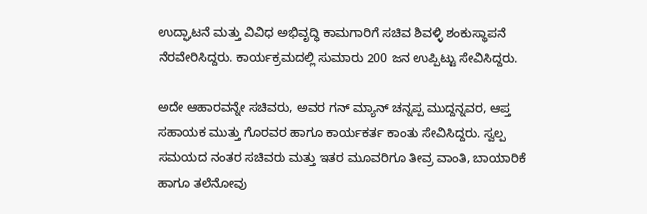ಉದ್ಘಾಟನೆ ಮತ್ತು ವಿವಿಧ ಅಭಿವೃದ್ಧಿ ಕಾಮಗಾರಿಗೆ ಸಚಿವ ಶಿವಳ್ಳಿ ಶಂಕುಸ್ಥಾಪನೆ ನೆರವೇರಿಸಿದ್ದರು. ಕಾರ್ಯಕ್ರಮದಲ್ಲಿ ಸುಮಾರು 200 ಜನ ಉಪ್ಪಿಟ್ಟು ಸೇವಿಸಿದ್ದರು.

ಅದೇ ಆಹಾರವನ್ನೇ ಸಚಿವರು, ಅವರ ಗನ್ ಮ್ಯಾನ್‌ ಚನ್ನಪ್ಪ ಮುದ್ದನ್ನವರ, ಆಪ್ತ ಸಹಾಯಕ ಮುತ್ತು ಗೊರವರ ಹಾಗೂ ಕಾರ್ಯಕರ್ತ ಕಾಂತು ಸೇವಿಸಿದ್ದರು. ಸ್ವಲ್ಪ ಸಮಯದ ನಂತರ ಸಚಿವರು ಮತ್ತು ಇತರ ಮೂವರಿಗೂ ತೀವ್ರ ವಾಂತಿ, ಬಾಯಾರಿಕೆ ಹಾಗೂ ತಲೆನೋವು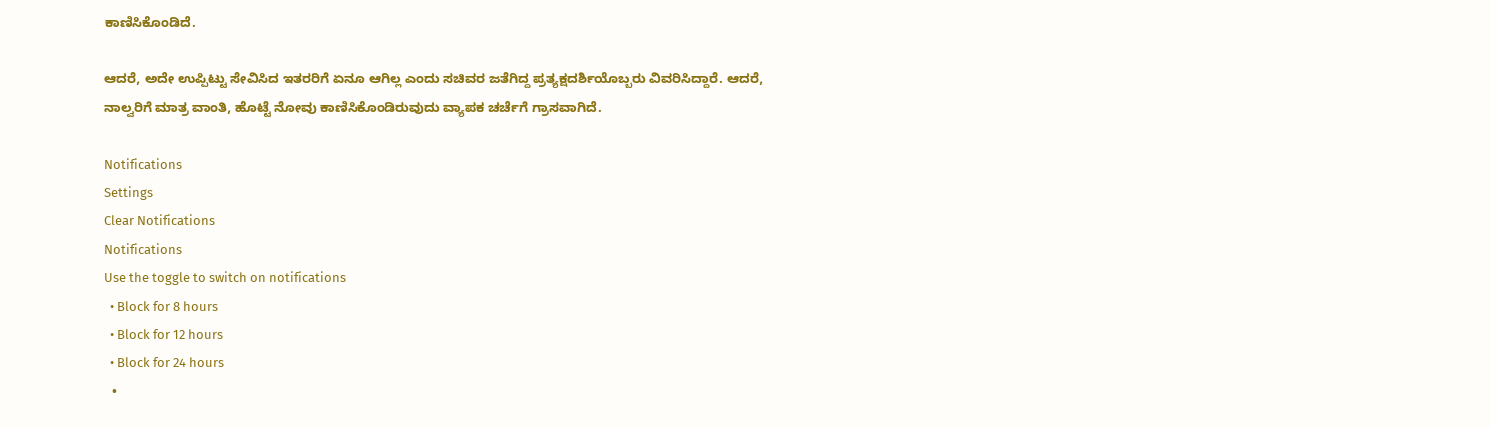ಕಾಣಿಸಿಕೊಂಡಿದೆ.

ಆದರೆ, ಅದೇ ಉಪ್ಪಿಟ್ಟು ಸೇವಿಸಿದ ಇತರರಿಗೆ ಏನೂ ಆಗಿಲ್ಲ ಎಂದು ಸಚಿವರ ಜತೆಗಿದ್ದ ಪ್ರತ್ಯಕ್ಷದರ್ಶಿಯೊಬ್ಬರು ವಿವರಿಸಿದ್ದಾರೆ. ಆದರೆ, ನಾಲ್ವರಿಗೆ ಮಾತ್ರ ವಾಂತಿ, ಹೊಟ್ಟೆ ನೋವು ಕಾಣಿಸಿಕೊಂಡಿರುವುದು ವ್ಯಾಪಕ ಚರ್ಚೆಗೆ ಗ್ರಾಸವಾಗಿದೆ.

Notifications
Settings
Clear Notifications
Notifications
Use the toggle to switch on notifications
  • Block for 8 hours
  • Block for 12 hours
  • Block for 24 hours
  •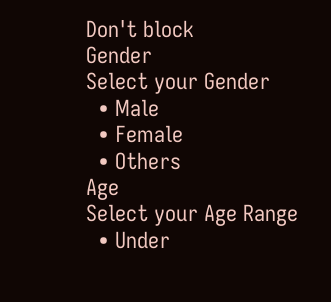Don't block
Gender
Select your Gender
  • Male
  • Female
  • Others
Age
Select your Age Range
  • Under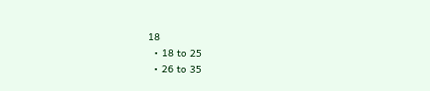18
  • 18 to 25
  • 26 to 35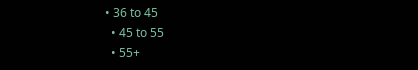• 36 to 45
  • 45 to 55
  • 55+